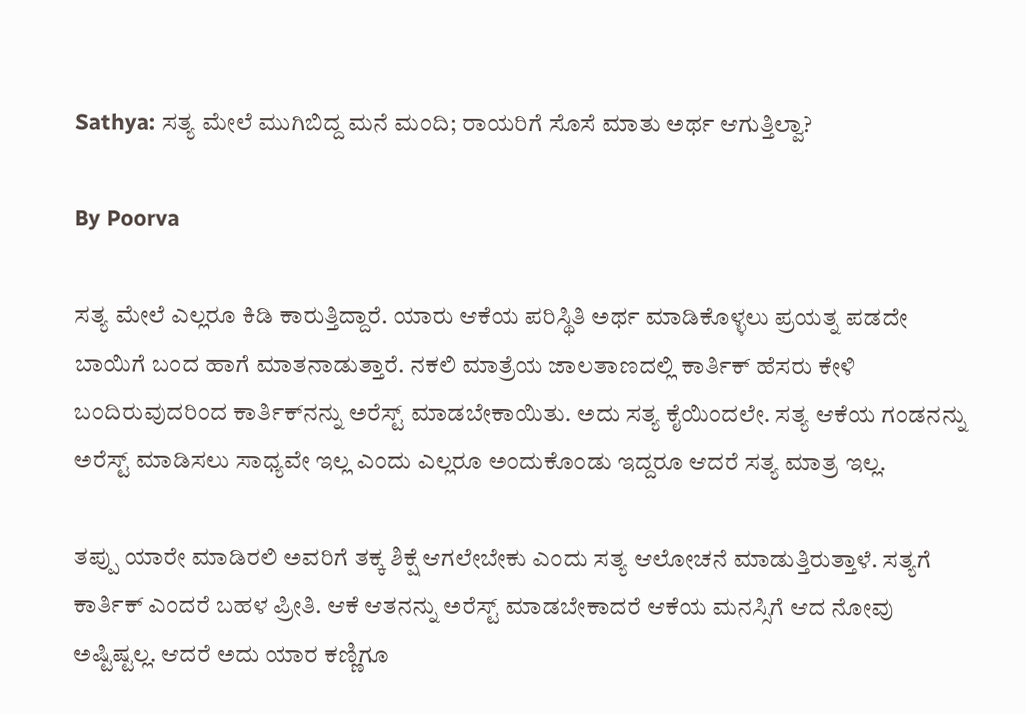Sathya: ಸತ್ಯ ಮೇಲೆ ಮುಗಿಬಿದ್ದ ಮನೆ ಮಂದಿ; ರಾಯರಿಗೆ ಸೊಸೆ ಮಾತು ಅರ್ಥ ಆಗುತ್ತಿಲ್ವಾ?

By Poorva

ಸತ್ಯ ಮೇಲೆ ಎಲ್ಲರೂ ಕಿಡಿ ಕಾರುತ್ತಿದ್ದಾರೆ. ಯಾರು ಆಕೆಯ ಪರಿಸ್ಥಿತಿ ಅರ್ಥ ಮಾಡಿಕೊಳ್ಳಲು ಪ್ರಯತ್ನ ಪಡದೇ ಬಾಯಿಗೆ ಬಂದ ಹಾಗೆ ಮಾತನಾಡುತ್ತಾರೆ. ನಕಲಿ ಮಾತ್ರೆಯ ಜಾಲತಾಣದಲ್ಲಿ ಕಾರ್ತಿಕ್ ಹೆಸರು ಕೇಳಿ ಬಂದಿರುವುದರಿಂದ ಕಾರ್ತಿಕ್‌ನನ್ನು ಅರೆಸ್ಟ್ ಮಾಡಬೇಕಾಯಿತು. ಅದು ಸತ್ಯ ಕೈಯಿಂದಲೇ. ಸತ್ಯ ಆಕೆಯ ಗಂಡನನ್ನು ಅರೆಸ್ಟ್ ಮಾಡಿಸಲು ಸಾಧ್ಯವೇ ಇಲ್ಲ ಎಂದು ಎಲ್ಲರೂ ಅಂದುಕೊಂಡು ಇದ್ದರೂ ಆದರೆ ಸತ್ಯ ಮಾತ್ರ ಇಲ್ಲ.

ತಪ್ಪು ಯಾರೇ ಮಾಡಿರಲಿ ಅವರಿಗೆ ತಕ್ಕ ಶಿಕ್ಷೆ ಆಗಲೇಬೇಕು ಎಂದು ಸತ್ಯ ಆಲೋಚನೆ ಮಾಡುತ್ತಿರುತ್ತಾಳೆ. ಸತ್ಯಗೆ ಕಾರ್ತಿಕ್ ಎಂದರೆ ಬಹಳ ಪ್ರೀತಿ. ಆಕೆ ಆತನನ್ನು ಅರೆಸ್ಟ್ ಮಾಡಬೇಕಾದರೆ ಆಕೆಯ ಮನಸ್ಸಿಗೆ ಆದ ನೋವು ಅಷ್ಟಿಷ್ಟಲ್ಲ. ಆದರೆ ಅದು ಯಾರ ಕಣ್ಣಿಗೂ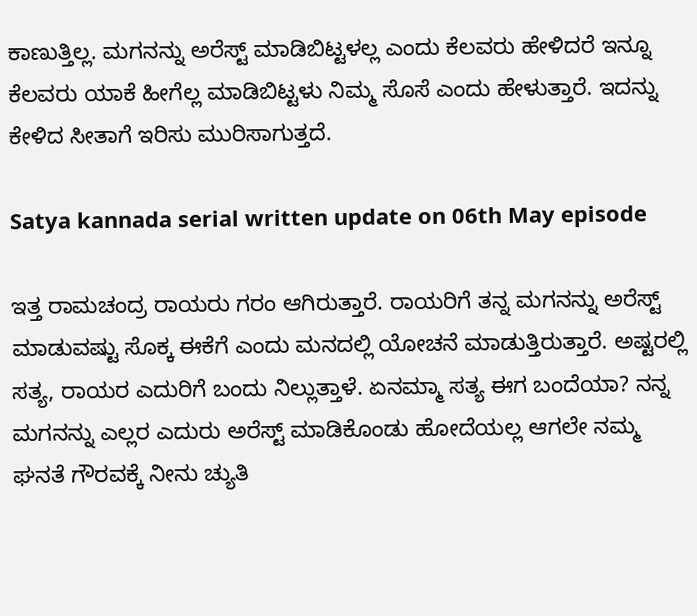ಕಾಣುತ್ತಿಲ್ಲ. ಮಗನನ್ನು ಅರೆಸ್ಟ್ ಮಾಡಿಬಿಟ್ಟಳಲ್ಲ ಎಂದು ಕೆಲವರು ಹೇಳಿದರೆ ಇನ್ನೂ ಕೆಲವರು ಯಾಕೆ ಹೀಗೆಲ್ಲ ಮಾಡಿಬಿಟ್ಟಳು ನಿಮ್ಮ ಸೊಸೆ ಎಂದು ಹೇಳುತ್ತಾರೆ. ಇದನ್ನು ಕೇಳಿದ ಸೀತಾಗೆ ಇರಿಸು ಮುರಿಸಾಗುತ್ತದೆ.

Satya kannada serial written update on 06th May episode

ಇತ್ತ ರಾಮಚಂದ್ರ ರಾಯರು ಗರಂ ಆಗಿರುತ್ತಾರೆ. ರಾಯರಿಗೆ ತನ್ನ ಮಗನನ್ನು ಅರೆಸ್ಟ್ ಮಾಡುವಷ್ಟು ಸೊಕ್ಕ ಈಕೆಗೆ ಎಂದು ಮನದಲ್ಲಿ ಯೋಚನೆ ಮಾಡುತ್ತಿರುತ್ತಾರೆ. ಅಷ್ಟರಲ್ಲಿ ಸತ್ಯ, ರಾಯರ ಎದುರಿಗೆ ಬಂದು ನಿಲ್ಲುತ್ತಾಳೆ. ಏನಮ್ಮಾ ಸತ್ಯ ಈಗ ಬಂದೆಯಾ? ನನ್ನ ಮಗನನ್ನು ಎಲ್ಲರ ಎದುರು ಅರೆಸ್ಟ್ ಮಾಡಿಕೊಂಡು ಹೋದೆಯಲ್ಲ ಆಗಲೇ ನಮ್ಮ ಘನತೆ ಗೌರವಕ್ಕೆ ನೀನು ಚ್ಯುತಿ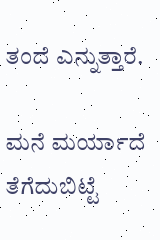ತಂದೆ ಎನ್ನುತ್ತಾರೆ.

ಮನೆ ಮರ್ಯಾದೆ ತೆಗೆದುಬಿಟ್ಟೆ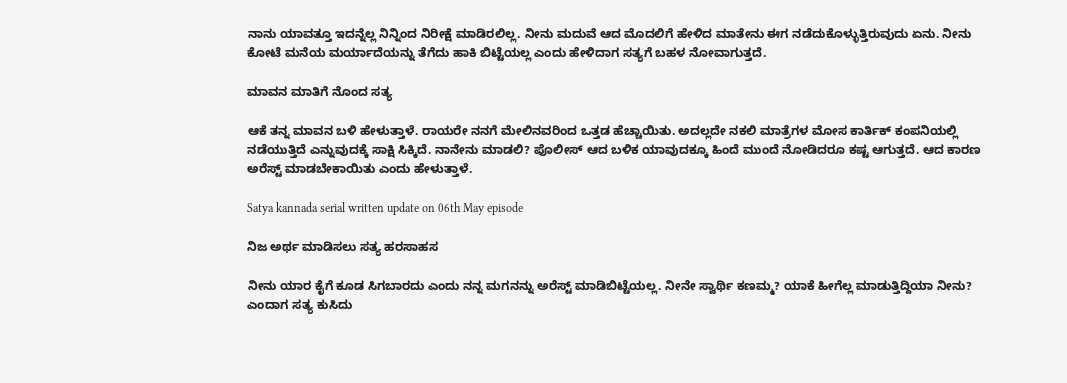ನಾನು ಯಾವತ್ತೂ ಇದನ್ನೆಲ್ಲ ನಿನ್ನಿಂದ ನಿರೀಕ್ಷೆ ಮಾಡಿರಲಿಲ್ಲ. ನೀನು ಮದುವೆ ಆದ ಮೊದಲಿಗೆ ಹೇಳಿದ ಮಾತೇನು ಈಗ ನಡೆದುಕೊಳ್ಳುತ್ತಿರುವುದು ಏನು. ನೀನು ಕೋಟೆ ಮನೆಯ ಮರ್ಯಾದೆಯನ್ನು ತೆಗೆದು ಹಾಕಿ ಬಿಟ್ಟೆಯಲ್ಲ ಎಂದು ಹೇಳಿದಾಗ ಸತ್ಯಗೆ ಬಹಳ ನೋವಾಗುತ್ತದೆ.

ಮಾವನ ಮಾತಿಗೆ ನೊಂದ ಸತ್ಯ

ಆಕೆ ತನ್ನ ಮಾವನ ಬಳಿ ಹೇಳುತ್ತಾಳೆ. ರಾಯರೇ ನನಗೆ ಮೇಲಿನವರಿಂದ ಒತ್ತಡ ಹೆಚ್ಚಾಯಿತು. ಅದಲ್ಲದೇ ನಕಲಿ ಮಾತ್ರೆಗಳ ಮೋಸ ಕಾರ್ತಿಕ್ ಕಂಪನಿಯಲ್ಲಿ ನಡೆಯುತ್ತಿದೆ ಎನ್ನುವುದಕ್ಕೆ ಸಾಕ್ಷಿ ಸಿಕ್ಕಿದೆ. ನಾನೇನು ಮಾಡಲಿ? ಪೊಲೀಸ್ ಆದ ಬಳಿಕ ಯಾವುದಕ್ಕೂ ಹಿಂದೆ ಮುಂದೆ ನೋಡಿದರೂ ಕಷ್ಟ ಆಗುತ್ತದೆ. ಆದ ಕಾರಣ ಅರೆಸ್ಟ್ ಮಾಡಬೇಕಾಯಿತು ಎಂದು ಹೇಳುತ್ತಾಳೆ.

Satya kannada serial written update on 06th May episode

ನಿಜ ಅರ್ಥ ಮಾಡಿಸಲು ಸತ್ಯ ಹರಸಾಹಸ

ನೀನು ಯಾರ ಕೈಗೆ ಕೂಡ ಸಿಗಬಾರದು ಎಂದು ನನ್ನ ಮಗನನ್ನು ಅರೆಸ್ಟ್ ಮಾಡಿಬಿಟ್ಟೆಯಲ್ಲ. ನೀನೇ ಸ್ವಾರ್ಥಿ ಕಣಮ್ಮ? ಯಾಕೆ ಹೀಗೆಲ್ಲ ಮಾಡುತ್ತಿದ್ದಿಯಾ ನೀನು? ಎಂದಾಗ ಸತ್ಯ ಕುಸಿದು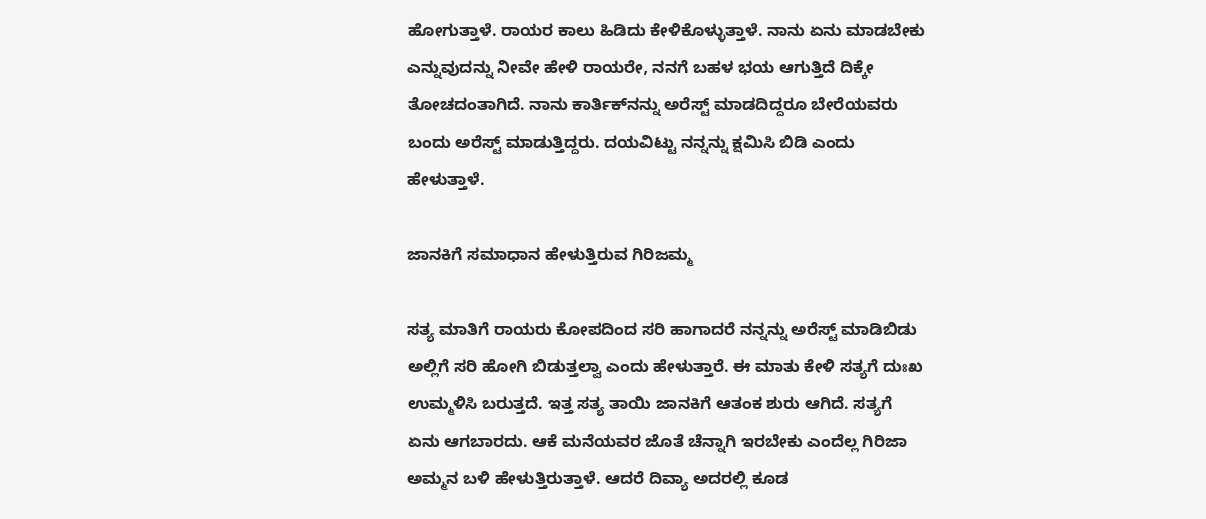ಹೋಗುತ್ತಾಳೆ. ರಾಯರ ಕಾಲು ಹಿಡಿದು ಕೇಳಿಕೊಳ್ಳುತ್ತಾಳೆ. ನಾನು ಏನು ಮಾಡಬೇಕು ಎನ್ನುವುದನ್ನು ನೀವೇ ಹೇಳಿ ರಾಯರೇ, ನನಗೆ ಬಹಳ ಭಯ ಆಗುತ್ತಿದೆ ದಿಕ್ಕೇ ತೋಚದಂತಾಗಿದೆ. ನಾನು ಕಾರ್ತಿಕ್‌ನನ್ನು ಅರೆಸ್ಟ್ ಮಾಡದಿದ್ದರೂ ಬೇರೆಯವರು ಬಂದು ಅರೆಸ್ಟ್ ಮಾಡುತ್ತಿದ್ದರು. ದಯವಿಟ್ಟು ನನ್ನನ್ನು ಕ್ಷಮಿಸಿ ಬಿಡಿ ಎಂದು ಹೇಳುತ್ತಾಳೆ.

ಜಾನಕಿಗೆ ಸಮಾಧಾನ ಹೇಳುತ್ತಿರುವ ಗಿರಿಜಮ್ಮ

ಸತ್ಯ ಮಾತಿಗೆ ರಾಯರು ಕೋಪದಿಂದ ಸರಿ ಹಾಗಾದರೆ ನನ್ನನ್ನು ಅರೆಸ್ಟ್ ಮಾಡಿಬಿಡು ಅಲ್ಲಿಗೆ ಸರಿ ಹೋಗಿ ಬಿಡುತ್ತಲ್ವಾ ಎಂದು ಹೇಳುತ್ತಾರೆ. ಈ ಮಾತು ಕೇಳಿ ಸತ್ಯಗೆ ದುಃಖ ಉಮ್ಮಳಿಸಿ ಬರುತ್ತದೆ. ಇತ್ತ ಸತ್ಯ ತಾಯಿ ಜಾನಕಿಗೆ ಆತಂಕ ಶುರು ಆಗಿದೆ. ಸತ್ಯಗೆ ಏನು ಆಗಬಾರದು. ಆಕೆ ಮನೆಯವರ ಜೊತೆ ಚೆನ್ನಾಗಿ ಇರಬೇಕು ಎಂದೆಲ್ಲ ಗಿರಿಜಾ ಅಮ್ಮನ ಬಳಿ ಹೇಳುತ್ತಿರುತ್ತಾಳೆ. ಆದರೆ ದಿವ್ಯಾ ಅದರಲ್ಲಿ ಕೂಡ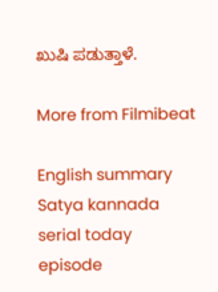ಖುಷಿ ಪಡುತ್ತಾಳೆ.

More from Filmibeat

English summary
Satya kannada serial today episode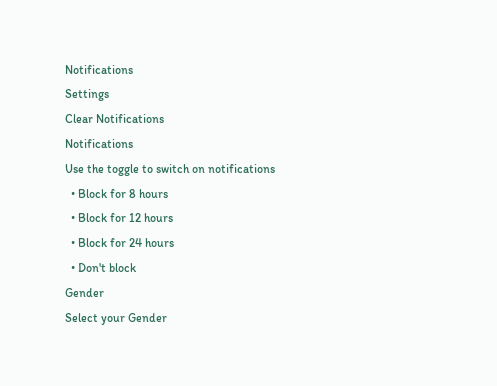Notifications
Settings
Clear Notifications
Notifications
Use the toggle to switch on notifications
  • Block for 8 hours
  • Block for 12 hours
  • Block for 24 hours
  • Don't block
Gender
Select your Gender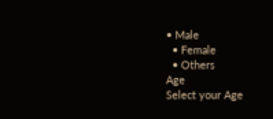• Male
  • Female
  • Others
Age
Select your Age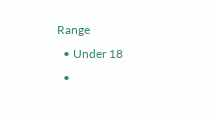Range
  • Under 18
  •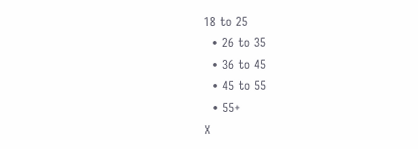18 to 25
  • 26 to 35
  • 36 to 45
  • 45 to 55
  • 55+
X